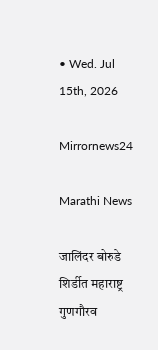• Wed. Jul 15th, 2026

Mirrornews24

Marathi News

जालिंदर बोरुडे शिर्डीत महाराष्ट्र गुणगौरव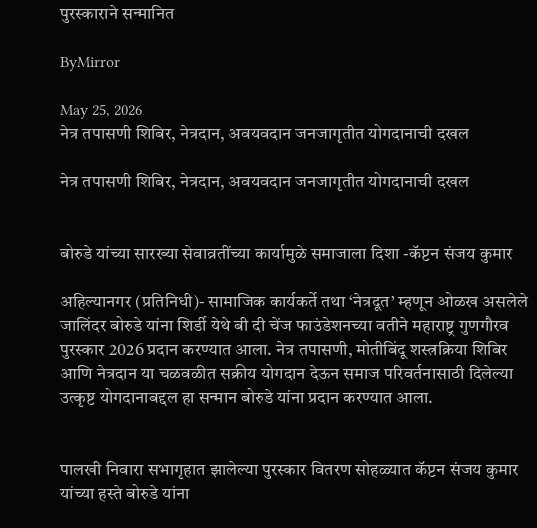पुरस्काराने सन्मानित

ByMirror

May 25, 2026
नेत्र तपासणी शिबिर, नेत्रदान, अवयवदान जनजागृतीत योगदानाची दखल

नेत्र तपासणी शिबिर, नेत्रदान, अवयवदान जनजागृतीत योगदानाची दखल


बोरुडे यांच्या सारख्या सेवाव्रतींच्या कार्यामुळे समाजाला दिशा -कॅप्टन संजय कुमार

अहिल्यानगर (प्रतिनिधी)- सामाजिक कार्यकर्ते तथा ‘नेत्रदूत’ म्हणून ओळख असलेले जालिंदर बोरुडे यांना शिर्डी येथे बी दी चेंज फाउंडेशनच्या वतीने महाराष्ट्र गुणगौरव पुरस्कार 2026 प्रदान करण्यात आला. नेत्र तपासणी, मोतीबिंदू शस्त्रक्रिया शिबिर आणि नेत्रदान या चळवळीत सक्रीय योगदान देऊन समाज परिवर्तनासाठी दिलेल्या उत्कृष्ट योगदानाबद्दल हा सन्मान बोरुडे यांना प्रदान करण्यात आला.


पालखी निवारा सभागृहात झालेल्या पुरस्कार वितरण सोहळ्यात कॅप्टन संजय कुमार यांच्या हस्ते बोरुडे यांना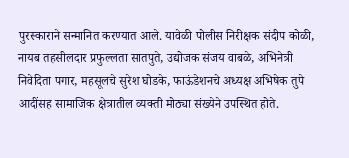पुरस्काराने सन्मानित करण्यात आले. यावेळी पोलीस निरीक्षक संदीप कोळी, नायब तहसीलदार प्रफुल्लता सातपुते, उद्योजक संजय वाबळे, अभिनेत्री निवेदिता पगार, महसूलचे सुरेश घोडके, फाऊंडेशनचे अध्यक्ष अभिषेक तुपे आदींसह सामाजिक क्षेत्रातील व्यक्ती मोठ्या संख्येने उपस्थित होते.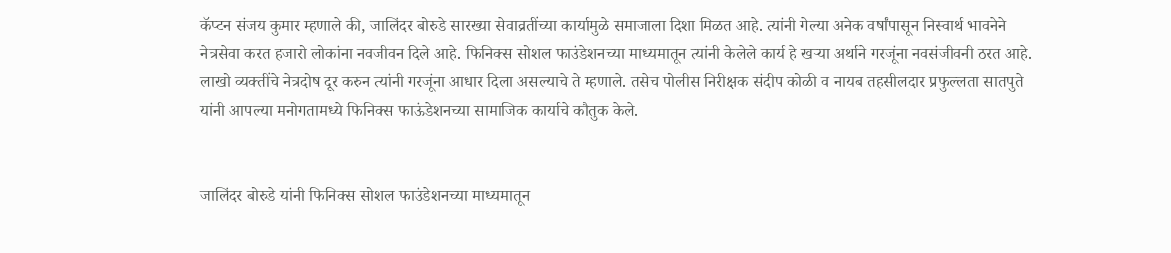कॅप्टन संजय कुमार म्हणाले की, जालिंदर बोरुडे सारख्या सेवाव्रतींच्या कार्यामुळे समाजाला दिशा मिळत आहे. त्यांनी गेल्या अनेक वर्षांपासून निस्वार्थ भावनेने नेत्रसेवा करत हजारो लोकांना नवजीवन दिले आहे. फिनिक्स सोशल फाउंडेशनच्या माध्यमातून त्यांनी केलेले कार्य हे खऱ्या अर्थाने गरजूंना नवसंजीवनी ठरत आहे. लाखो व्यक्तींचे नेत्रदोष दूर करुन त्यांनी गरजूंना आधार दिला असल्याचे ते म्हणाले. तसेच पोलीस निरीक्षक संदीप कोळी व नायब तहसीलदार प्रफुल्लता सातपुते यांनी आपल्या मनोगतामध्ये फिनिक्स फाऊंडेशनच्या सामाजिक कार्याचे कौतुक केले.


जालिंदर बोरुडे यांनी फिनिक्स सोशल फाउंडेशनच्या माध्यमातून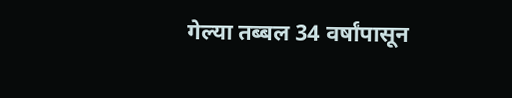गेल्या तब्बल 34 वर्षांपासून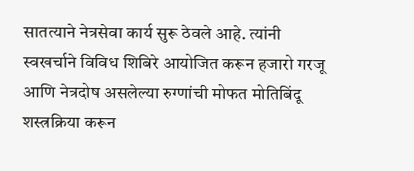सातत्याने नेत्रसेवा कार्य सुरू ठेवले आहे. त्यांनी स्वखर्चाने विविध शिबिरे आयोजित करून हजारो गरजू आणि नेत्रदोष असलेल्या रुग्णांची मोफत मोतिबिंदू शस्त्रक्रिया करून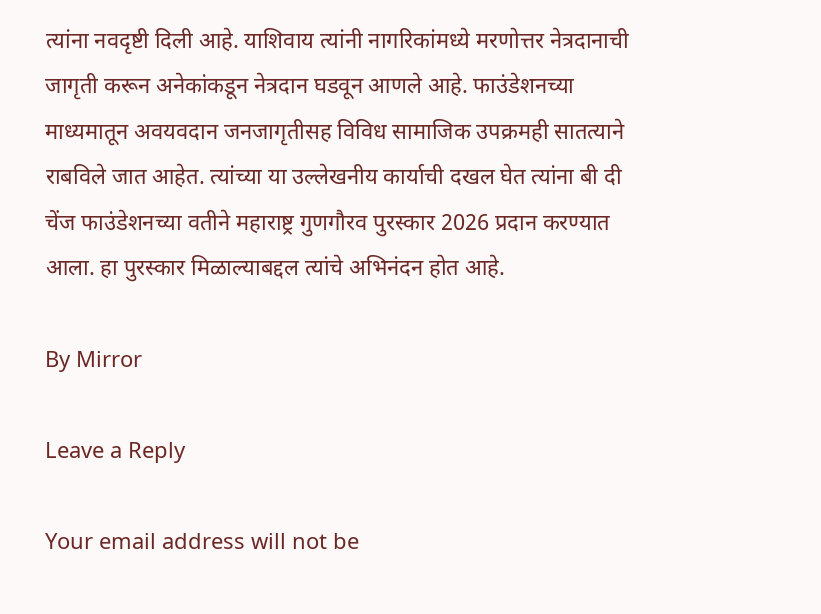त्यांना नवदृष्टी दिली आहे. याशिवाय त्यांनी नागरिकांमध्ये मरणोत्तर नेत्रदानाची जागृती करून अनेकांकडून नेत्रदान घडवून आणले आहे. फाउंडेशनच्या माध्यमातून अवयवदान जनजागृतीसह विविध सामाजिक उपक्रमही सातत्याने राबविले जात आहेत. त्यांच्या या उल्लेखनीय कार्याची दखल घेत त्यांना बी दी चेंज फाउंडेशनच्या वतीने महाराष्ट्र गुणगौरव पुरस्कार 2026 प्रदान करण्यात आला. हा पुरस्कार मिळाल्याबद्दल त्यांचे अभिनंदन होत आहे.

By Mirror

Leave a Reply

Your email address will not be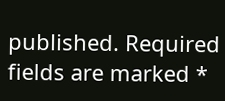published. Required fields are marked *